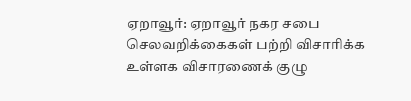ஏறாவூர்: ஏறாவூர் நகர சபை செலவறிக்கைகள் பற்றி விசாரிக்க உள்ளக விசாரணைக் குழு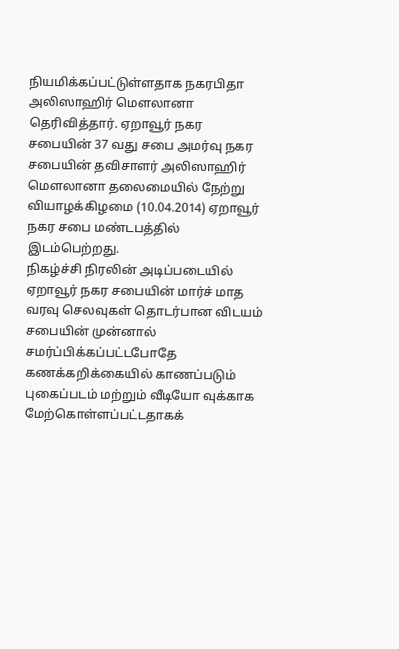நியமிக்கப்பட்டுள்ளதாக நகரபிதா அலிஸாஹிர் மௌலானா தெரிவித்தார். ஏறாவூர் நகர சபையின் 37 வது சபை அமர்வு நகர சபையின் தவிசாளர் அலிஸாஹிர் மௌலானா தலைமையில் நேற்று வியாழக்கிழமை (10.04.2014) ஏறாவூர் நகர சபை மண்டபத்தில் இடம்பெற்றது.
நிகழ்ச்சி நிரலின் அடிப்படையில் ஏறாவூர் நகர சபையின் மார்ச் மாத வரவு செலவுகள் தொடர்பான விடயம் சபையின் முன்னால் சமர்ப்பிக்கப்பட்டபோதே கணக்கறிக்கையில் காணப்படும் புகைப்படம் மற்றும் வீடியோ வுக்காக மேற்கொள்ளப்பட்டதாகக்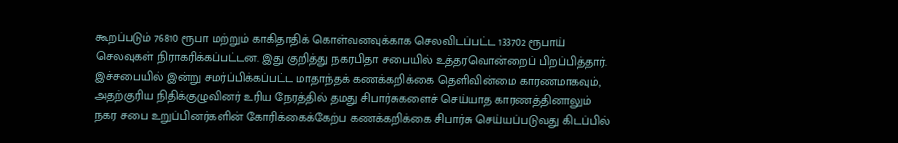கூறப்படும் 76810 ரூபா மற்றும் காகிதாதிக் கொள்வனவுக்காக செலவிடப்பட்ட 133702 ரூபாய் செலவுகள் நிராகரிக்கப்பட்டன. இது குறித்து நகரபிதா சபையில் உத்தரவொன்றைப் பிறப்பித்தார்.
இச்சபையில் இன்று சமர்ப்பிக்கப்பட்ட மாதாந்தக் கணக்கறிக்கை தெளிவின்மை காரணமாகவும், அதற்குரிய நிதிக்குழுவினர் உரிய நேரத்தில் தமது சிபார்சுகளைச் செய்யாத காரணத்தினாலும் நகர சபை உறுப்பினர்களின் கோரிக்கைக்கேற்ப கணக்கறிக்கை சிபார்சு செய்யப்படுவது கிடப்பில்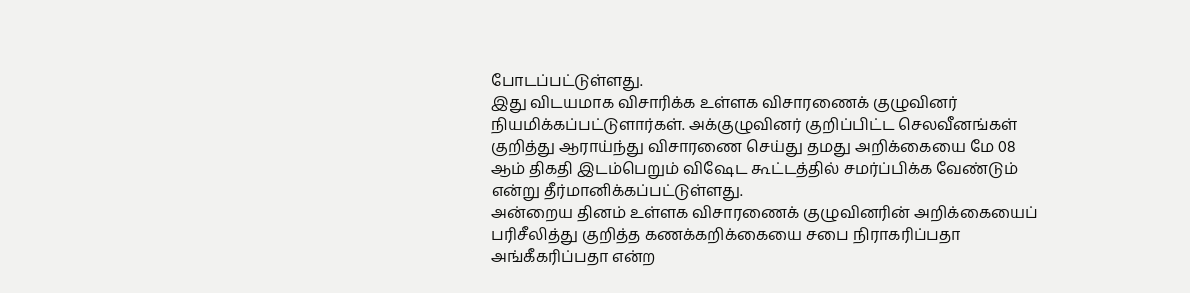போடப்பட்டுள்ளது.
இது விடயமாக விசாரிக்க உள்ளக விசாரணைக் குழுவினர் நியமிக்கப்பட்டுளார்கள். அக்குழுவினர் குறிப்பிட்ட செலவீனங்கள் குறித்து ஆராய்ந்து விசாரணை செய்து தமது அறிக்கையை மே 08 ஆம் திகதி இடம்பெறும் விஷேட கூட்டத்தில் சமர்ப்பிக்க வேண்டும் என்று தீர்மானிக்கப்பட்டுள்ளது.
அன்றைய தினம் உள்ளக விசாரணைக் குழுவினரின் அறிக்கையைப் பரிசீலித்து குறித்த கணக்கறிக்கையை சபை நிராகரிப்பதா அங்கீகரிப்பதா என்ற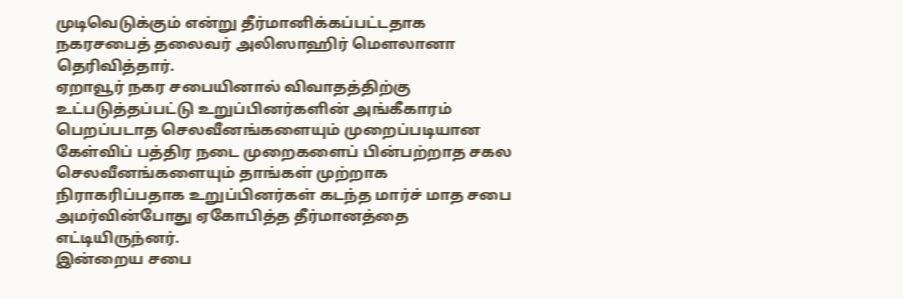முடிவெடுக்கும் என்று தீர்மானிக்கப்பட்டதாக நகரசபைத் தலைவர் அலிஸாஹிர் மௌலானா தெரிவித்தார்.
ஏறாவூர் நகர சபையினால் விவாதத்திற்கு உட்படுத்தப்பட்டு உறுப்பினர்களின் அங்கீகாரம் பெறப்படாத செலவீனங்களையும் முறைப்படியான கேள்விப் பத்திர நடை முறைகளைப் பின்பற்றாத சகல செலவீனங்களையும் தாங்கள் முற்றாக நிராகரிப்பதாக உறுப்பினர்கள் கடந்த மார்ச் மாத சபை அமர்வின்போது ஏகோபித்த தீர்மானத்தை எட்டியிருந்னர்.
இன்றைய சபை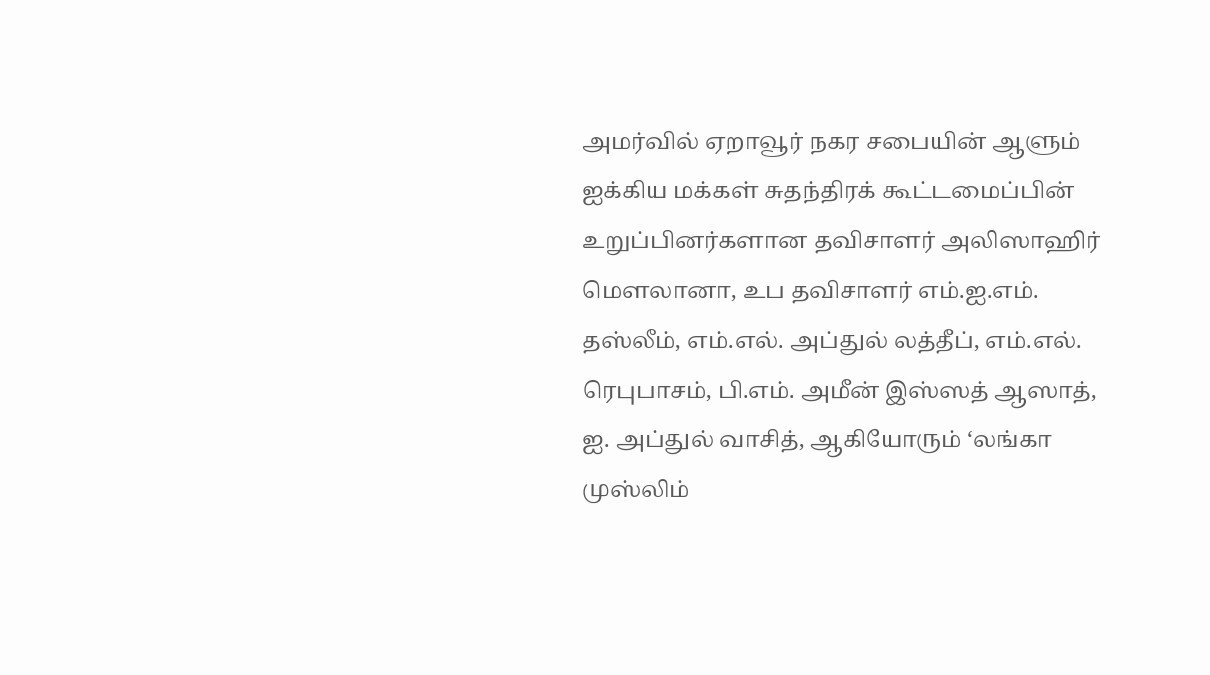அமர்வில் ஏறாவூர் நகர சபையின் ஆளும் ஐக்கிய மக்கள் சுதந்திரக் கூட்டமைப்பின் உறுப்பினர்களான தவிசாளர் அலிஸாஹிர் மௌலானா, உப தவிசாளர் எம்.ஐ.எம். தஸ்லீம், எம்.எல். அப்துல் லத்தீப், எம்.எல். ரெபுபாசம், பி.எம். அமீன் இஸ்ஸத் ஆஸாத், ஐ. அப்துல் வாசித், ஆகியோரும் ‘லங்கா முஸ்லிம்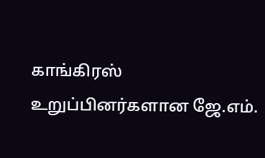காங்கிரஸ் உறுப்பினர்களான ஜே.எம்.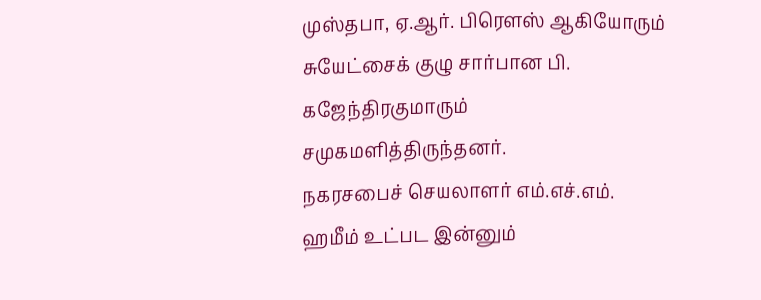முஸ்தபா, ஏ.ஆர். பிரௌஸ் ஆகியோரும் சுயேட்சைக் குழு சார்பான பி. கஜேந்திரகுமாரும் சமுகமளித்திருந்தனர்.
நகரசபைச் செயலாளர் எம்.எச்.எம். ஹமீம் உட்பட இன்னும்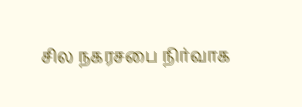சில நகரசபை நிர்வாக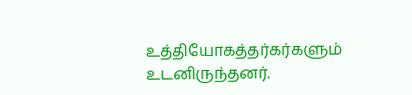உத்தியோகத்தர்கர்களும் உடனிருந்தனர்.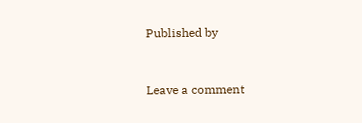Published by


Leave a comment